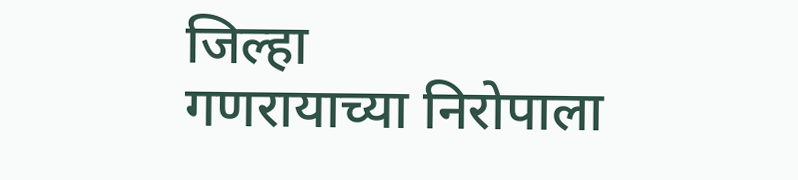जिल्हा
गणरायाच्या निरोपाला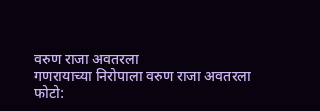वरुण राजा अवतरला
गणरायाच्या निरोपाला वरुण राजा अवतरला
फोटो: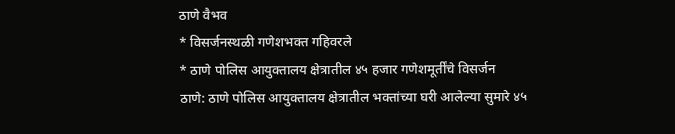ठाणे वैभव
* विसर्जनस्थळी गणेशभक्त गहिवरले
* ठाणे पोलिस आयुक्तालय क्षेत्रातील ४५ हजार गणेशमूर्तींचे विसर्जन
ठाणे: ठाणे पोलिस आयुक्तालय क्षेत्रातील भक्तांच्या घरी आलेल्या सुमारे ४५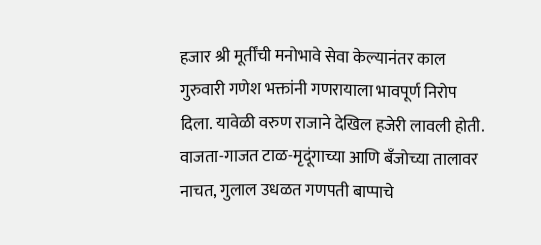हजार श्री मूर्तींची मनोभावे सेवा केल्यानंतर काल गुरुवारी गणेश भक्तांनी गणरायाला भावपूर्ण निरोप दिला. यावेळी वरुण राजाने देखिल हजेरी लावली होती. वाजता-गाजत टाळ-मृदूंगाच्या आणि बँजोच्या तालावर नाचत, गुलाल उधळत गणपती बाप्पाचे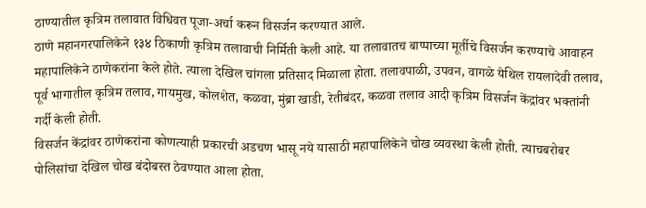ठाण्यातील कृत्रिम तलावात विधिवत पूजा-अर्चा करून विसर्जन करण्यात आले.
ठाणे महानगरपालिकेने १३४ ठिकाणी कृत्रिम तलावाची निर्मिती केली आहे. या तलावातच बाप्पाच्या मूर्तीचे विसर्जन करण्याचे आवाहन महापालिकेने ठाणेकरांना केले होते. त्याला देखिल चांगला प्रतिसाद मिळाला होता. तलावपाळी, उपवन, वागळे येथिल रायलादेवी तलाव, पूर्व भागातील कृत्रिम तलाव, गायमुख, कोलशेत, कळवा, मुंब्रा खाडी, रेतीबंदर, कळवा तलाव आदी कृत्रिम विसर्जन केंद्रांवर भक्तांनी गर्दी केली होती.
विसर्जन केंद्रांवर ठाणेकरांना कोणत्याही प्रकारची अडचण भासू नये यासाठी महापालिकेने चोख व्यवस्था केली होती. त्याचबरोबर पोलिसांचा देखिल चोख बंदोबस्त ठेवण्यात आला होता.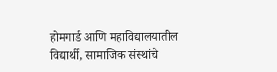होमगार्ड आणि महाविद्यालयातील विद्यार्थी, सामाजिक संस्थांचे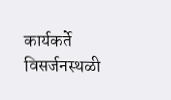कार्यकर्ते विसर्जनस्थळी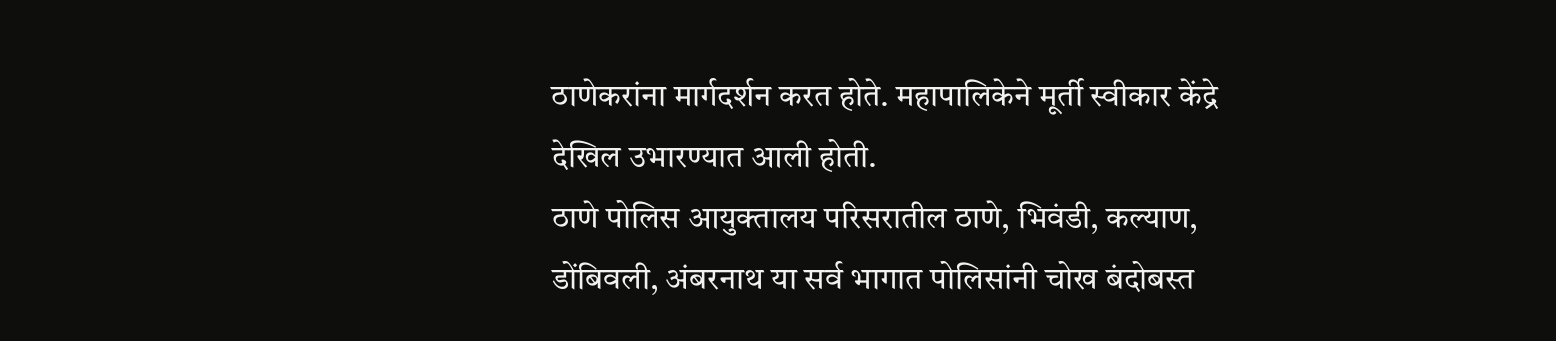ठाणेकरांना मार्गदर्शन करत होते. महापालिकेने मूर्ती स्वीकार केंद्रे देखिल उभारण्यात आली होती.
ठाणे पोलिस आयुक्तालय परिसरातील ठाणे, भिवंडी, कल्याण, डोंबिवली, अंबरनाथ या सर्व भागात पोलिसांनी चोख बंदोबस्त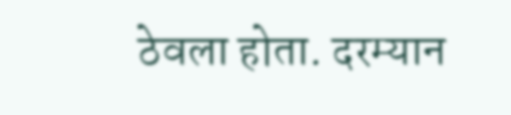ठेवला होता. दरम्यान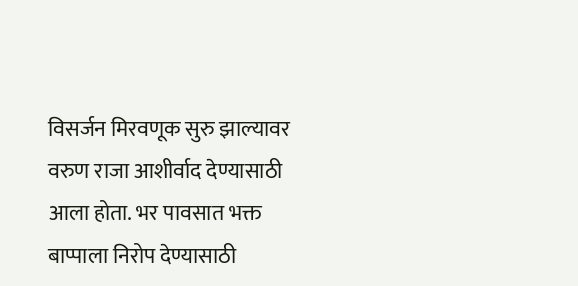विसर्जन मिरवणूक सुरु झाल्यावर वरुण राजा आशीर्वाद देण्यासाठी आला होता. भर पावसात भक्त बाप्पाला निरोप देण्यासाठी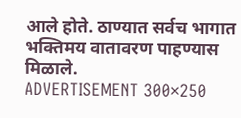आले होते. ठाण्यात सर्वच भागात भक्तिमय वातावरण पाहण्यास मिळाले.
ADVERTISEMENT 300×250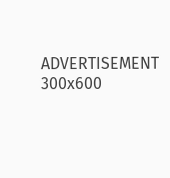ADVERTISEMENT 300x600